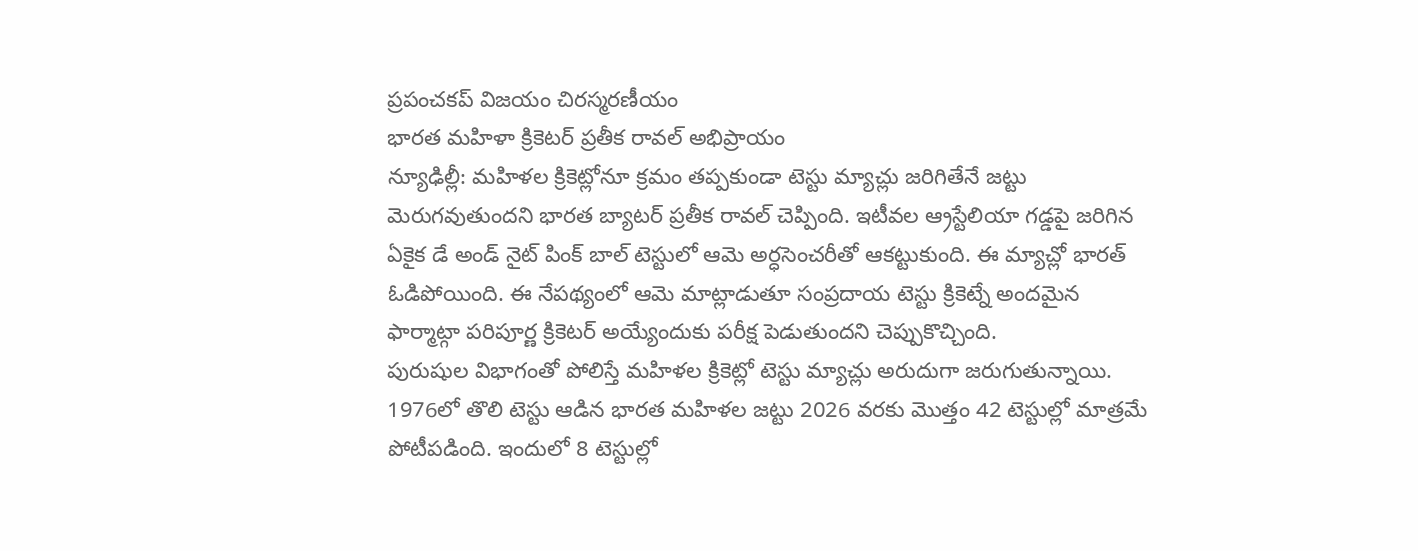ప్రపంచకప్ విజయం చిరస్మరణీయం
భారత మహిళా క్రికెటర్ ప్రతీక రావల్ అభిప్రాయం
న్యూఢిల్లీ: మహిళల క్రికెట్లోనూ క్రమం తప్పకుండా టెస్టు మ్యాచ్లు జరిగితేనే జట్టు మెరుగవుతుందని భారత బ్యాటర్ ప్రతీక రావల్ చెప్పింది. ఇటీవల ఆ్రస్టేలియా గడ్డపై జరిగిన ఏకైక డే అండ్ నైట్ పింక్ బాల్ టెస్టులో ఆమె అర్ధసెంచరీతో ఆకట్టుకుంది. ఈ మ్యాచ్లో భారత్ ఓడిపోయింది. ఈ నేపథ్యంలో ఆమె మాట్లాడుతూ సంప్రదాయ టెస్టు క్రికెట్నే అందమైన ఫార్మాట్గా పరిపూర్ణ క్రికెటర్ అయ్యేందుకు పరీక్ష పెడుతుందని చెప్పుకొచ్చింది.
పురుషుల విభాగంతో పోలిస్తే మహిళల క్రికెట్లో టెస్టు మ్యాచ్లు అరుదుగా జరుగుతున్నాయి. 1976లో తొలి టెస్టు ఆడిన భారత మహిళల జట్టు 2026 వరకు మొత్తం 42 టెస్టుల్లో మాత్రమే పోటీపడింది. ఇందులో 8 టెస్టుల్లో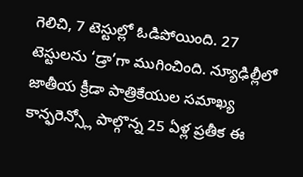గెలిచి, 7 టెస్టుల్లో ఓడిపోయింది. 27 టెస్టులను ‘డ్రా’గా ముగించింది. న్యూఢిల్లీలో జాతీయ క్రీడా పాత్రికేయుల సమాఖ్య కాన్ఫరెన్స్లో పాల్గొన్న 25 ఏళ్ల ప్రతీక ఈ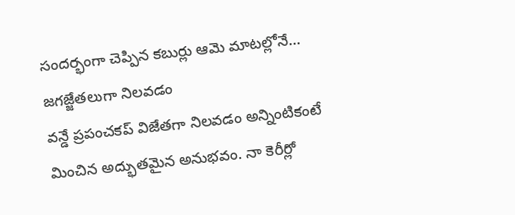సందర్భంగా చెప్పిన కబుర్లు ఆమె మాటల్లోనే...
జగజ్జేతలుగా నిలవడం
వన్డే ప్రపంచకప్ విజేతగా నిలవడం అన్నింటికంటే మించిన అద్భుతమైన అనుభవం. నా కెరీర్లో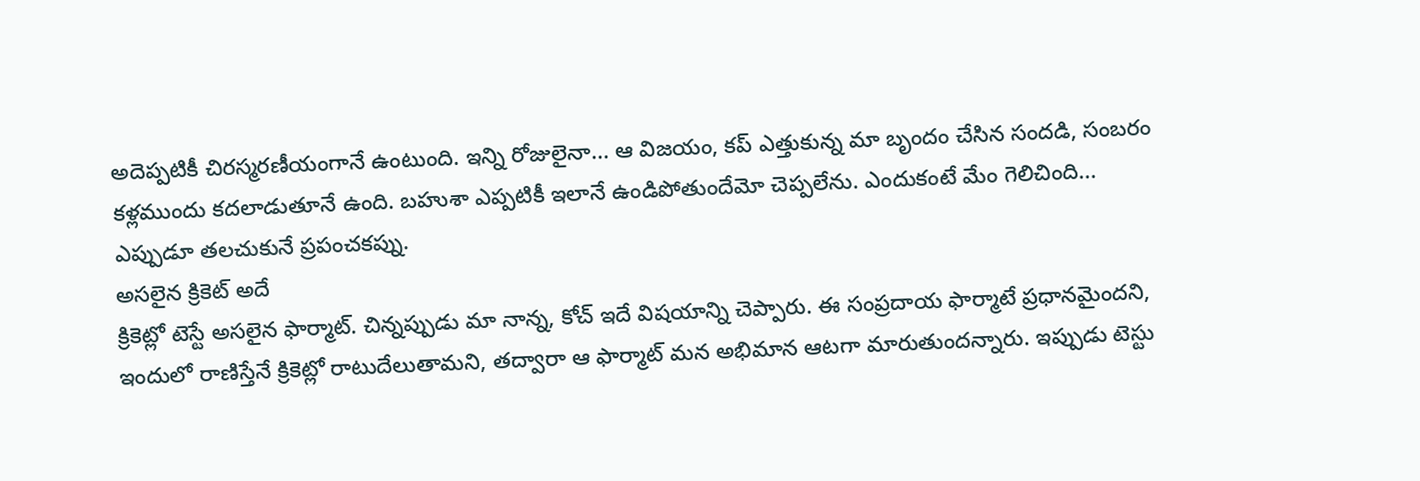అదెప్పటికీ చిరస్మరణీయంగానే ఉంటుంది. ఇన్ని రోజులైనా... ఆ విజయం, కప్ ఎత్తుకున్న మా బృందం చేసిన సందడి, సంబరం కళ్లముందు కదలాడుతూనే ఉంది. బహుశా ఎప్పటికీ ఇలానే ఉండిపోతుందేమో చెప్పలేను. ఎందుకంటే మేం గెలిచింది... ఎప్పుడూ తలచుకునే ప్రపంచకప్ను.
అసలైన క్రికెట్ అదే
క్రికెట్లో టెస్టే అసలైన ఫార్మాట్. చిన్నప్పుడు మా నాన్న, కోచ్ ఇదే విషయాన్ని చెప్పారు. ఈ సంప్రదాయ ఫార్మాటే ప్రధానమైందని, ఇందులో రాణిస్తేనే క్రికెట్లో రాటుదేలుతామని, తద్వారా ఆ ఫార్మాట్ మన అభిమాన ఆటగా మారుతుందన్నారు. ఇప్పుడు టెస్టు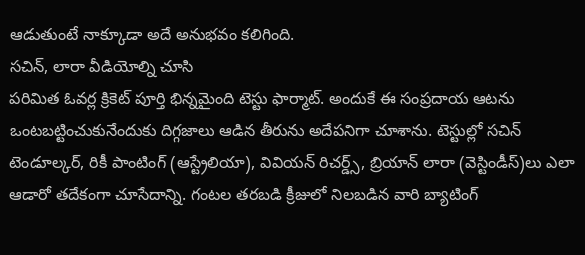ఆడుతుంటే నాక్కూడా అదే అనుభవం కలిగింది.
సచిన్, లారా వీడియోల్ని చూసి
పరిమిత ఓవర్ల క్రికెట్ పూర్తి భిన్నమైంది టెస్టు ఫార్మాట్. అందుకే ఈ సంప్రదాయ ఆటను ఒంటబట్టించుకునేందుకు దిగ్గజాలు ఆడిన తీరును అదేపనిగా చూశాను. టెస్టుల్లో సచిన్ టెండూల్కర్, రికీ పాంటింగ్ (ఆస్ట్రేలియా), వివియన్ రిచర్డ్స్, బ్రియాన్ లారా (వెస్టిండీస్)లు ఎలా ఆడారో తదేకంగా చూసేదాన్ని. గంటల తరబడి క్రీజులో నిలబడిన వారి బ్యాటింగ్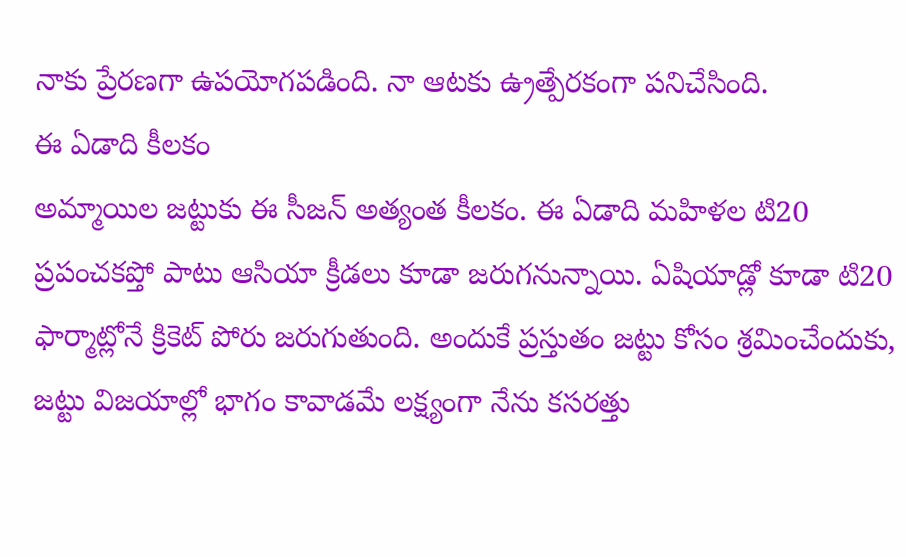నాకు ప్రేరణగా ఉపయోగపడింది. నా ఆటకు ఉ్రత్పేరకంగా పనిచేసింది.
ఈ ఏడాది కీలకం
అమ్మాయిల జట్టుకు ఈ సీజన్ అత్యంత కీలకం. ఈ ఏడాది మహిళల టి20 ప్రపంచకప్తో పాటు ఆసియా క్రీడలు కూడా జరుగనున్నాయి. ఏషియాడ్లో కూడా టి20 ఫార్మాట్లోనే క్రికెట్ పోరు జరుగుతుంది. అందుకే ప్రస్తుతం జట్టు కోసం శ్రమించేందుకు, జట్టు విజయాల్లో భాగం కావాడమే లక్ష్యంగా నేను కసరత్తు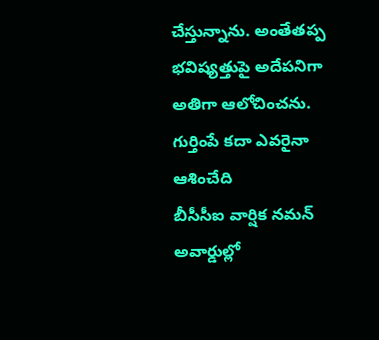చేస్తున్నాను. అంతేతప్ప భవిష్యత్తుపై అదేపనిగా అతిగా ఆలోచించను.
గుర్తింపే కదా ఎవరైనా ఆశించేది
బీసీసీఐ వార్షిక నమన్ అవార్డుల్లో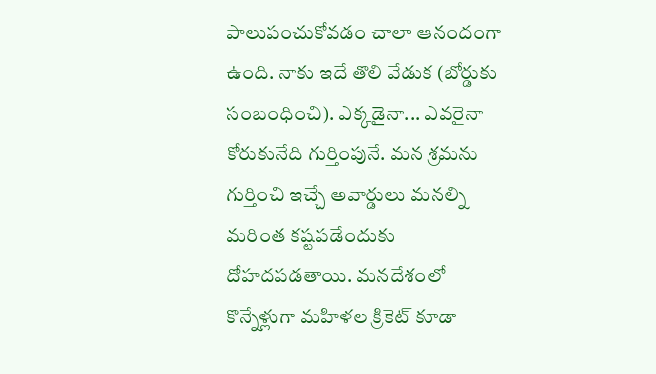పాలుపంచుకోవడం చాలా ఆనందంగా ఉంది. నాకు ఇదే తొలి వేడుక (బోర్డుకు సంబంధించి). ఎక్కడైనా... ఎవరైనా కోరుకునేది గుర్తింపునే. మన శ్రమను గుర్తించి ఇచ్చే అవార్డులు మనల్ని మరింత కష్టపడేందుకు దోహదపడతాయి. మనదేశంలో కొన్నేళ్లుగా మహిళల క్రికెట్ కూడా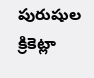పురుషుల క్రికెట్లా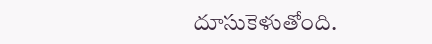దూసుకెళుతోంది.